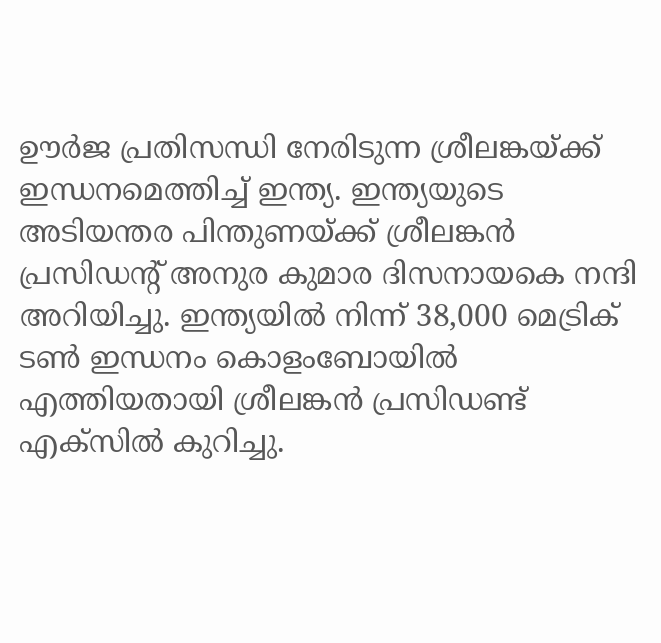ഊർജ പ്രതിസന്ധി നേരിടുന്ന ശ്രീലങ്കയ്ക്ക് ഇന്ധനമെത്തിച്ച് ഇന്ത്യ. ഇന്ത്യയുടെ അടിയന്തര പിന്തുണയ്ക്ക് ശ്രീലങ്കൻ പ്രസിഡൻ്റ് അനുര കുമാര ദിസനായകെ നന്ദി അറിയിച്ചു. ഇന്ത്യയിൽ നിന്ന് 38,000 മെട്രിക് ടൺ ഇന്ധനം കൊളംബോയിൽ എത്തിയതായി ശ്രീലങ്കൻ പ്രസിഡണ്ട് എക്സിൽ കുറിച്ചു.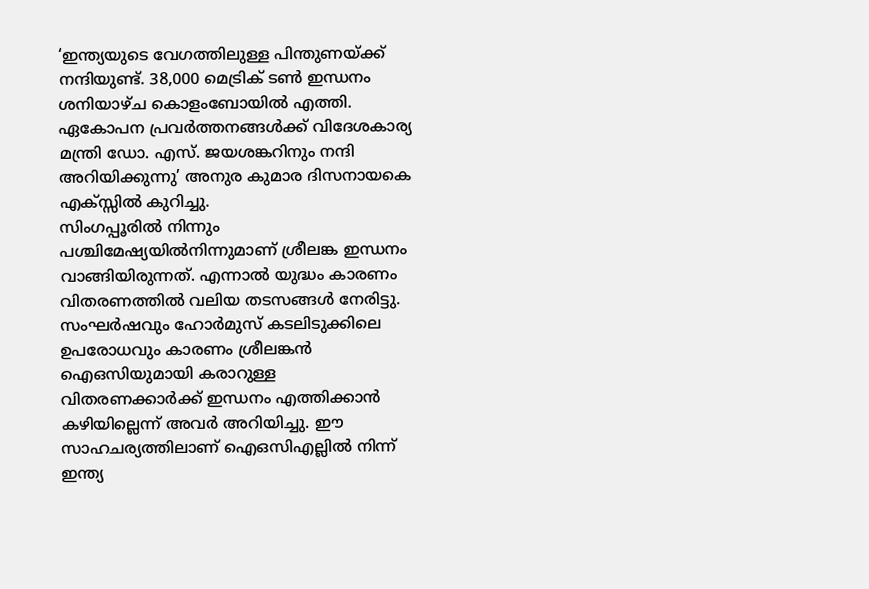‘ഇന്ത്യയുടെ വേഗത്തിലുള്ള പിന്തുണയ്ക്ക് നന്ദിയുണ്ട്. 38,000 മെട്രിക് ടൺ ഇന്ധനം ശനിയാഴ്ച കൊളംബോയിൽ എത്തി. ഏകോപന പ്രവർത്തനങ്ങൾക്ക് വിദേശകാര്യ മന്ത്രി ഡോ. എസ്. ജയശങ്കറിനും നന്ദി അറിയിക്കുന്നു’ അനുര കുമാര ദിസനായകെ എക്സ്സിൽ കുറിച്ചു.
സിംഗപ്പൂരിൽ നിന്നും പശ്ചിമേഷ്യയിൽനിന്നുമാണ് ശ്രീലങ്ക ഇന്ധനം വാങ്ങിയിരുന്നത്. എന്നാൽ യുദ്ധം കാരണം വിതരണത്തിൽ വലിയ തടസങ്ങൾ നേരിട്ടു. സംഘർഷവും ഹോർമുസ് കടലിടുക്കിലെ ഉപരോധവും കാരണം ശ്രീലങ്കൻ ഐഒസിയുമായി കരാറുള്ള വിതരണക്കാർക്ക് ഇന്ധനം എത്തിക്കാൻ കഴിയില്ലെന്ന് അവർ അറിയിച്ചു. ഈ സാഹചര്യത്തിലാണ് ഐഒസിഎല്ലിൽ നിന്ന് ഇന്ത്യ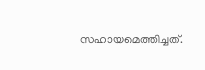സഹായമെത്തിച്ചത്.